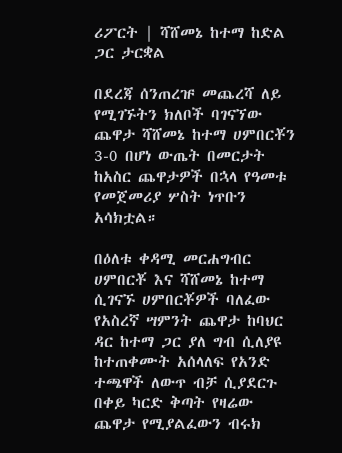ሪፖርት | ሻሸመኔ ከተማ ከድል ጋር ታርቋል

በደረጃ ሰንጠረዡ መጨረሻ ለይ የሚገኙትን ክለቦች ባገናኘው ጨዋታ ሻሸመኔ ከተማ ሀምበርቾን 3-0 በሆነ ውጤት በመርታት ከአስር ጨዋታዎች በኋላ የዓመቱ የመጀመሪያ ሦስት ነጥቡን አሳክቷል።

በዕለቱ ቀዳሚ መርሐግብር ሀምበርቾ እና ሻሸመኔ ከተማ ሲገናኙ ሀምበርቾዎች ባለፈው የአስረኛ ሣምንት ጨዋታ ከባህር ዳር ከተማ ጋር ያለ ግብ ሲለያዩ ከተጠቀሙት አሰላለፍ የአንድ ተጫዋች ለውጥ ብቻ ሲያደርጉ በቀይ ካርድ ቅጣት የዛሬው ጨዋታ የሚያልፈውን ብሩክ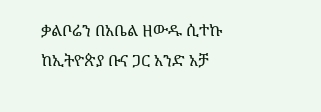ቃልቦሬን በአቤል ዘውዱ ሲተኩ ከኢትዮጵያ ቡና ጋር አንድ አቻ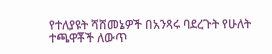የተለያዩት ሻሸመኔዎች በአንጻሩ ባደረጉት የሁለት ተጫዋቾች ለውጥ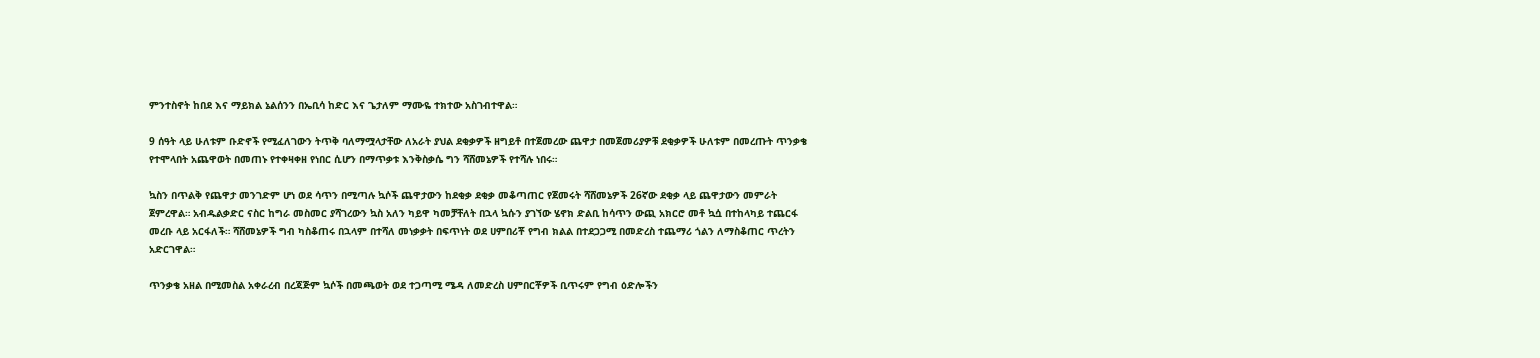ምንተስኖት ከበደ እና ማይክል ኔልሰንን በኤቢሳ ከድር እና ጌታለም ማሙዬ ተክተው አስገብተዋል።

9 ሰዓት ላይ ሁለቱም ቡድኖች የሚፈለገውን ትጥቅ ባለማሟላታቸው ለአራት ያህል ደቂቃዎች ዘግይቶ በተጀመረው ጨዋታ በመጀመሪያዎቹ ደቂቃዎች ሁለቱም በመረጡት ጥንቃቄ የተሞላበት አጨዋወት በመጠኑ የተቀዛቀዘ የነበር ሲሆን በማጥቃቱ እንቅስቃሴ ግን ሻሸመኔዎች የተሻሉ ነበሩ።

ኳስን በጥልቅ የጨዋታ መንገድም ሆነ ወደ ሳጥን በሚጣሉ ኳሶች ጨዋታውን ከደቂቃ ደቂቃ መቆጣጠር የጀመሩት ሻሸመኔዎች 26ኛው ደቂቃ ላይ ጨዋታውን መምራት ጀምረዋል። አብዱልቃድር ናስር ከግራ መስመር ያሻገረውን ኳስ አለን ካይዋ ካመቻቸለት በኋላ ኳሱን ያገኘው ሄኖክ ድልቢ ከሳጥን ውጪ አክርሮ መቶ ኳሷ በተከላካይ ተጨርፋ መረቡ ላይ አርፋለች። ሻሸመኔዎች ግብ ካስቆጠሩ በኋላም በተሻለ መነቃቃት በፍጥነት ወደ ሀምበሪቾ የግብ ክልል በተደጋጋሚ በመድረስ ተጨማሪ ጎልን ለማስቆጠር ጥረትን አድርገዋል።

ጥንቃቄ አዘል በሚመስል አቀራረብ በረጃጅም ኳሶች በመጫወት ወደ ተጋጣሚ ሜዳ ለመድረስ ሀምበርቾዎች ቢጥሩም የግብ ዕድሎችን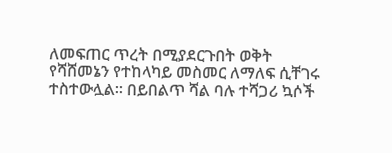ለመፍጠር ጥረት በሚያደርጉበት ወቅት የሻሸመኔን የተከላካይ መስመር ለማለፍ ሲቸገሩ ተስተውሏል። በይበልጥ ሻል ባሉ ተሻጋሪ ኳሶች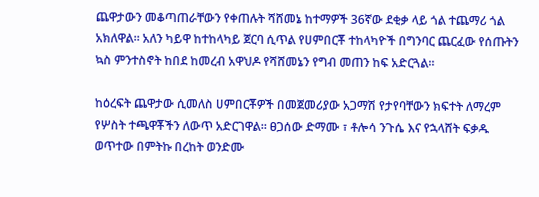ጨዋታውን መቆጣጠራቸውን የቀጠሉት ሻሸመኔ ከተማዎች 36ኛው ደቂቃ ላይ ጎል ተጨማሪ ጎል አክለዋል። አለን ካይዋ ከተከላካይ ጀርባ ሲጥል የሀምበርቾ ተከላካዮች በግንባር ጨርፈው የሰጡትን ኳስ ምንተስኖት ከበደ ከመረብ አዋህዶ የሻሸመኔን የግብ መጠን ከፍ አድርጓል።

ከዕረፍት ጨዋታው ሲመለስ ሀምበርቾዎች በመጀመሪያው አጋማሽ የታየባቸውን ክፍተት ለማረም የሦስት ተጫዋቾችን ለውጥ አድርገዋል። ፀጋሰው ድማሙ ፣ ቶሎሳ ንጉሴ እና የኋላሸት ፍቃዱ ወጥተው በምትኩ በረከት ወንድሙ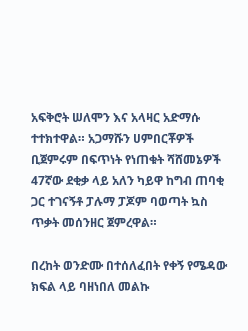አፍቅሮት ሠለሞን እና አላዛር አድማሱ ተተክተዋል። አጋማሹን ሀምበርቾዎች ቢጀምሩም በፍጥነት የነጠቁት ሻሸመኔዎች 47ኛው ደቂቃ ላይ አለን ካይዋ ከግብ ጠባቂ ጋር ተገናኝቶ ፓሉማ ፓጆም ባወጣት ኳስ ጥቃት መሰንዘር ጀምረዋል።

በረከት ወንድሙ በተሰለፈበት የቀኝ የሜዳው ክፍል ላይ ባዘነበለ መልኩ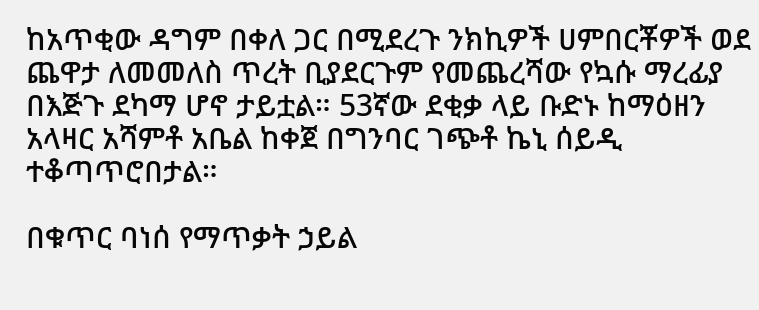ከአጥቂው ዳግም በቀለ ጋር በሚደረጉ ንክኪዎች ሀምበርቾዎች ወደ ጨዋታ ለመመለስ ጥረት ቢያደርጉም የመጨረሻው የኳሱ ማረፊያ በእጅጉ ደካማ ሆኖ ታይቷል። 53ኛው ደቂቃ ላይ ቡድኑ ከማዕዘን አላዛር አሻምቶ አቤል ከቀጀ በግንባር ገጭቶ ኬኒ ሰይዲ ተቆጣጥሮበታል።

በቁጥር ባነሰ የማጥቃት ኃይል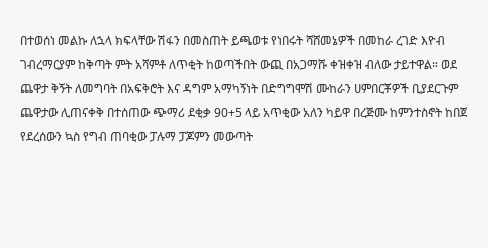በተወሰነ መልኩ ለኋላ ክፍላቸው ሽፋን በመስጠት ይጫወቱ የነበሩት ሻሸመኔዎች በመከራ ረገድ እዮብ ገብረማርያም ከቅጣት ምት አሻምቶ ለጥቂት ከወጣችበት ውጪ በአጋማሹ ቀዝቀዝ ብለው ታይተዋል። ወደ ጨዋታ ቅኝት ለመግባት በአፍቅሮት እና ዳግም አማካኝነት በድግግሞሽ ሙከራን ሀምበርቾዎች ቢያደርጉም ጨዋታው ሊጠናቀቅ በተሰጠው ጭማሪ ደቂቃ 90+5 ላይ አጥቂው አለን ካይዋ በረጅሙ ከምንተስኖት ከበጀ የደረሰውን ኳስ የግብ ጠባቂው ፓሉማ ፓጆምን መውጣት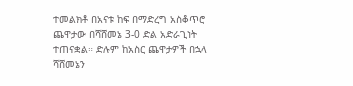ተመልክቶ በአናቱ ከፍ በማድረግ አስቆጥሮ ጨዋታው በሻሸመኔ 3-0 ድል አድራጊነት ተጠናቋል። ድሉም ከአስር ጨዋታዎች በኋላ ሻሸመኔን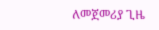ለመጀመሪያ ጊዜ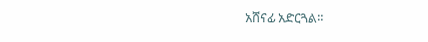አሸናፊ አድርጓል።